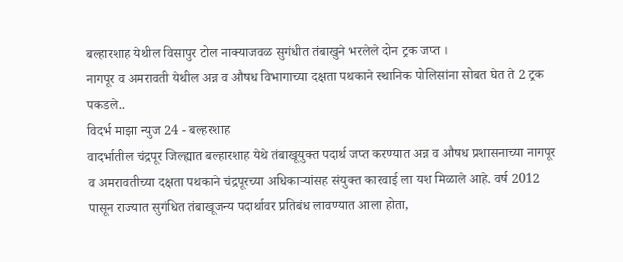बल्हारशाह येथील विसापुर टोल नाक्याजवळ सुगंधीत तंबाखुने भरलेले दोन ट्रक जप्त ।
नागपूर व अमरावती येथील अन्न व औषध विभागाच्या दक्षता पथकाने स्थानिक पोलिसांना सोबत घेत ते 2 ट्रक पकडले..
विदर्भ माझा न्युज 24 - बल्हरशाह
वादर्भातील चंद्रपूर जिल्ह्यात बल्हारशाह येथे तंबाखूयुक्त पदार्थ जप्त करण्यात अन्न व औषध प्रशासनाच्या नागपूर व अमरावतीच्या दक्षता पथकाने चंद्रपूरच्या अधिकाऱ्यांसह संयुक्त कारवाई ला यश मिळाले आहे. वर्ष 2012 पासून राज्यात सुगंधित तंबाखूजन्य पदार्थावर प्रतिबंध लावण्यात आला होता,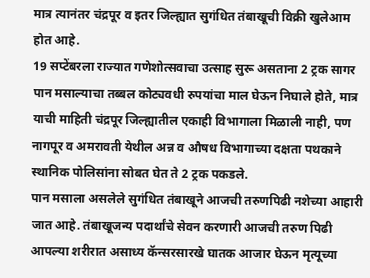मात्र त्यानंतर चंद्रपूर व इतर जिल्ह्यात सुगंधित तंबाखूची विक्री खुलेआम होत आहे.
19 सप्टेंबरला राज्यात गणेशोत्सवाचा उत्साह सुरू असताना 2 ट्रक सागर पान मसाल्याचा तब्बल कोट्यवधी रुपयांचा माल घेऊन निघाले होते, मात्र याची माहिती चंद्रपूर जिल्ह्यातील एकाही विभागाला मिळाली नाही, पण नागपूर व अमरावती येथील अन्न व औषध विभागाच्या दक्षता पथकाने स्थानिक पोलिसांना सोबत घेत ते 2 ट्रक पकडले.
पान मसाला असलेले सुगंधित तंबाखूने आजची तरुणपिढी नशेच्या आहारी जात आहे. तंबाखूजन्य पदार्थांचे सेवन करणारी आजची तरुण पिढी आपल्या शरीरात असाध्य कॅन्सरसारखे घातक आजार घेऊन मृत्यूच्या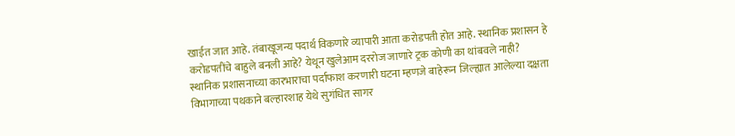खाईत जात आहे. तंबाखूजन्य पदार्थ विकणारे व्यापारी आता करोडपती होत आहे. स्थानिक प्रशासन हे करोडपतींचे बाहुले बनली आहे? येथून खुलेआम दररोज जाणारे ट्रक कोणी का थांबवले नाही?
स्थानिक प्रशासनाच्या कारभाराचा पर्दाफाश करणारी घटना म्हणजे बाहेरून जिल्ह्यात आलेल्या दक्षता विभागाच्या पथकाने बल्हारशाह येथे सुगंधित सागर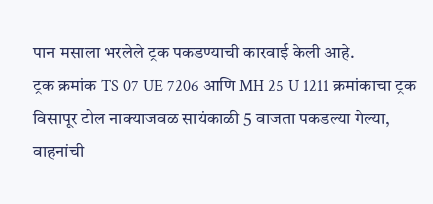पान मसाला भरलेले ट्रक पकडण्याची कारवाई केली आहे.
ट्रक क्रमांक TS 07 UE 7206 आणि MH 25 U 1211 क्रमांकाचा ट्रक विसापूर टोल नाक्याजवळ सायंकाळी 5 वाजता पकडल्या गेल्या, वाहनांची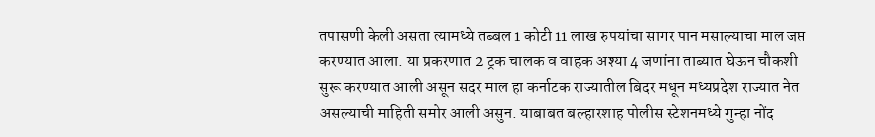तपासणी केली असता त्यामध्ये तब्बल 1 कोटी 11 लाख रुपयांचा सागर पान मसाल्याचा माल जप्त करण्यात आला. या प्रकरणात 2 ट्रक चालक व वाहक अश्या 4 जणांना ताब्यात घेऊन चौकशी सुरू करण्यात आली असून सदर माल हा कर्नाटक राज्यातील बिदर मधून मध्यप्रदेश राज्यात नेत असल्याची माहिती समोर आली असुन. याबाबत बल्हारशाह पोलीस स्टेशनमध्ये गुन्हा नोंद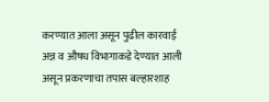करण्यात आला असून पुढील कारवाई अन्न व औषध विभागाकडे देण्यात आली असून प्रकरणाचा तपास बल्हारशाह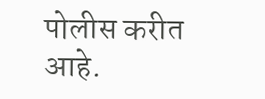पोलीस करीत आहे.